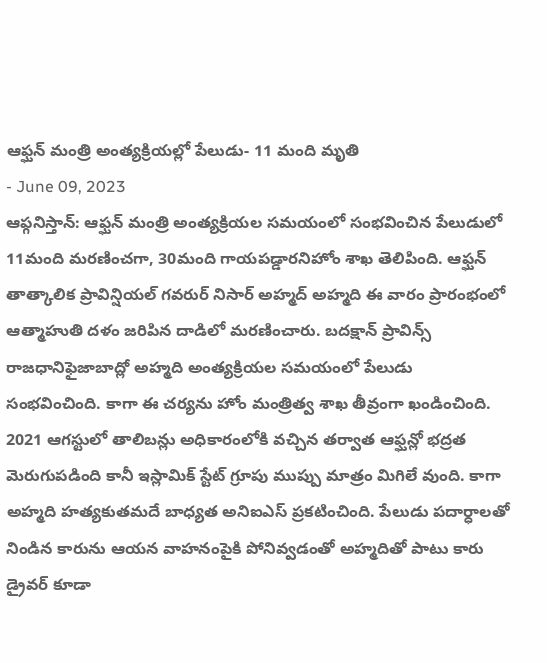ఆఫ్ఘన్ మంత్రి అంత్యక్రియల్లో పేలుడు- 11 మంది మృతి
- June 09, 2023
ఆఫ్గనిస్తాన్: ఆఫ్ఘన్ మంత్రి అంత్యక్రియల సమయంలో సంభవించిన పేలుడులో 11మంది మరణించగా, 30మంది గాయపడ్డారనిహోం శాఖ తెలిపింది. ఆఫ్ఘన్ తాత్కాలిక ప్రావిన్షియల్ గవరుర్ నిసార్ అహ్మద్ అహ్మది ఈ వారం ప్రారంభంలో ఆత్మాహుతి దళం జరిపిన దాడిలో మరణించారు. బదక్షాన్ ప్రావిన్స్ రాజధానిఫైజాబాద్లో అహ్మది అంత్యక్రియల సమయంలో పేలుడు సంభవించింది. కాగా ఈ చర్యను హోం మంత్రిత్వ శాఖ తీవ్రంగా ఖండించింది. 2021 ఆగస్టులో తాలిబన్లు అధికారంలోకి వచ్చిన తర్వాత ఆఫ్ఘన్లో భద్రత మెరుగుపడింది కానీ ఇస్లామిక్ స్టేట్ గ్రూపు ముప్పు మాత్రం మిగిలే వుంది. కాగా అహ్మది హత్యకుతమదే బాధ్యత అనిఐఎస్ ప్రకటించింది. పేలుడు పదార్ధాలతో నిండిన కారును ఆయన వాహనంపైకి పోనివ్వడంతో అహ్మదితో పాటు కారు డ్రైవర్ కూడా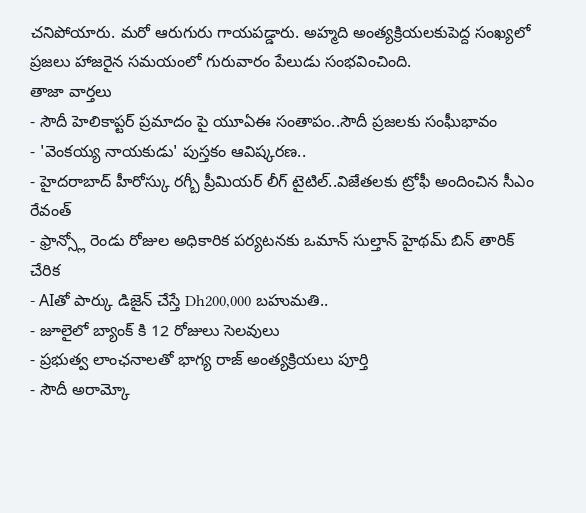చనిపోయారు. మరో ఆరుగురు గాయపడ్డారు. అహ్మది అంత్యక్రియలకుపెద్ద సంఖ్యలో ప్రజలు హాజరైన సమయంలో గురువారం పేలుడు సంభవించింది.
తాజా వార్తలు
- సౌదీ హెలికాప్టర్ ప్రమాదం పై యూఏఈ సంతాపం..సౌదీ ప్రజలకు సంఘీభావం
- 'వెంకయ్య నాయకుడు' పుస్తకం ఆవిష్కరణ..
- హైదరాబాద్ హీరోస్కు రగ్బీ ప్రీమియర్ లీగ్ టైటిల్..విజేతలకు ట్రోఫీ అందించిన సీఎం రేవంత్
- ఫ్రాన్స్లో రెండు రోజుల అధికారిక పర్యటనకు ఒమాన్ సుల్తాన్ హైథమ్ బిన్ తారిక్ చేరిక
- AIతో పార్కు డిజైన్ చేస్తే Dh200,000 బహుమతి..
- జూలైలో బ్యాంక్ కి 12 రోజులు సెలవులు
- ప్రభుత్వ లాంఛనాలతో భాగ్య రాజ్ అంత్యక్రియలు పూర్తి
- సౌదీ అరామ్కో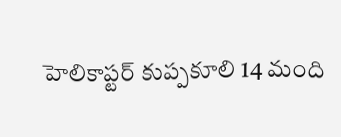హెలికాప్టర్ కుప్పకూలి 14 మంది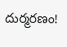దుర్మరణం!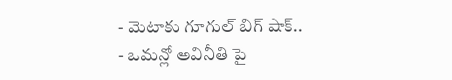- మెటాకు గూగుల్ బిగ్ షాక్..
- ఒమన్లో అవినీతి పై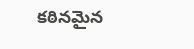కఠినమైన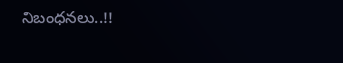నిబంధనలు..!!